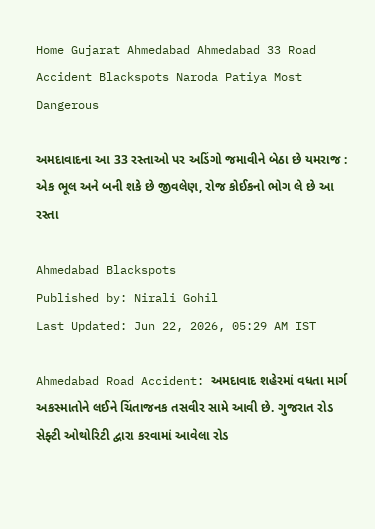Home Gujarat Ahmedabad Ahmedabad 33 Road Accident Blackspots Naroda Patiya Most Dangerous

અમદાવાદના આ 33 રસ્તાઓ પર અડિંગો જમાવીને બેઠા છે યમરાજ : એક ભૂલ અને બની શકે છે જીવલેણ, રોજ કોઈકનો ભોગ લે છે આ રસ્તા

Ahmedabad Blackspots
Published by: Nirali Gohil
Last Updated: Jun 22, 2026, 05:29 AM IST

Ahmedabad Road Accident: અમદાવાદ શહેરમાં વધતા માર્ગ અકસ્માતોને લઈને ચિંતાજનક તસવીર સામે આવી છે. ગુજરાત રોડ સેફ્ટી ઓથોરિટી દ્વારા કરવામાં આવેલા રોડ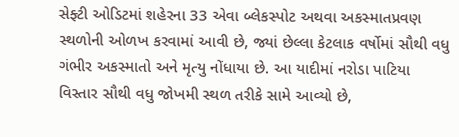સેફ્ટી ઓડિટમાં શહેરના 33 એવા બ્લેકસ્પોટ અથવા અકસ્માતપ્રવણ સ્થળોની ઓળખ કરવામાં આવી છે, જ્યાં છેલ્લા કેટલાક વર્ષોમાં સૌથી વધુ ગંભીર અકસ્માતો અને મૃત્યુ નોંધાયા છે. આ યાદીમાં નરોડા પાટિયા વિસ્તાર સૌથી વધુ જોખમી સ્થળ તરીકે સામે આવ્યો છે,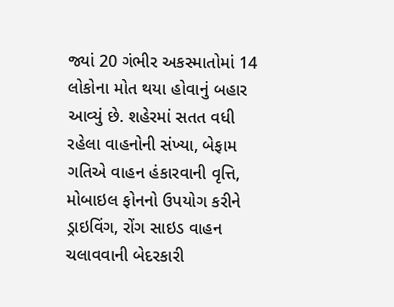જ્યાં 20 ગંભીર અકસ્માતોમાં 14 લોકોના મોત થયા હોવાનું બહાર આવ્યું છે. શહેરમાં સતત વધી રહેલા વાહનોની સંખ્યા, બેફામ ગતિએ વાહન હંકારવાની વૃત્તિ, મોબાઇલ ફોનનો ઉપયોગ કરીને ડ્રાઇવિંગ, રોંગ સાઇડ વાહન ચલાવવાની બેદરકારી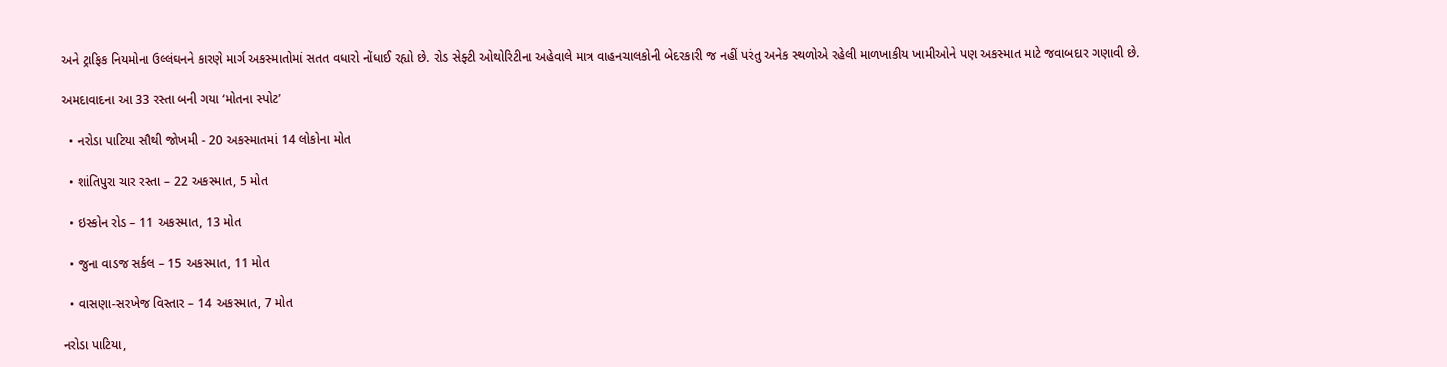અને ટ્રાફિક નિયમોના ઉલ્લંઘનને કારણે માર્ગ અકસ્માતોમાં સતત વધારો નોંધાઈ રહ્યો છે. રોડ સેફ્ટી ઓથોરિટીના અહેવાલે માત્ર વાહનચાલકોની બેદરકારી જ નહીં પરંતુ અનેક સ્થળોએ રહેલી માળખાકીય ખામીઓને પણ અકસ્માત માટે જવાબદાર ગણાવી છે.

અમદાવાદના આ 33 રસ્તા બની ગયા ‘મોતના સ્પોટ’

  • નરોડા પાટિયા સૌથી જોખમી - 20 અકસ્માતમાં 14 લોકોના મોત

  • શાંતિપુરા ચાર રસ્તા – 22 અકસ્માત, 5 મોત

  • ઇસ્કોન રોડ – 11 અકસ્માત, 13 મોત

  • જુના વાડજ સર્કલ – 15 અકસ્માત, 11 મોત

  • વાસણા-સરખેજ વિસ્તાર – 14 અકસ્માત, 7 મોત

નરોડા પાટિયા,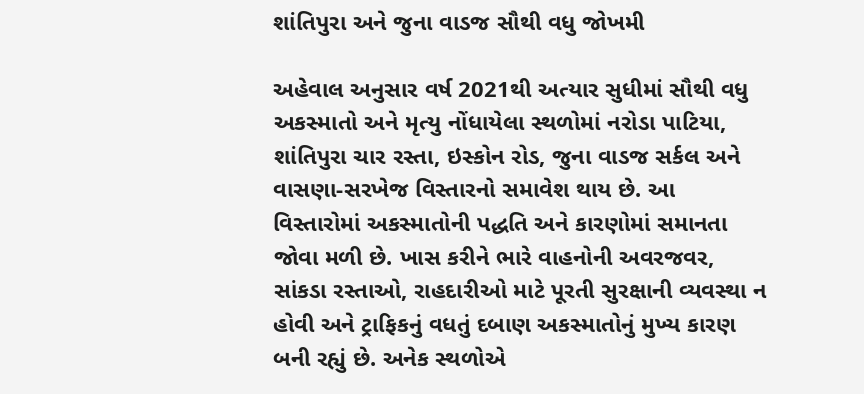શાંતિપુરા અને જુના વાડજ સૌથી વધુ જોખમી

અહેવાલ અનુસાર વર્ષ 2021થી અત્યાર સુધીમાં સૌથી વધુ અકસ્માતો અને મૃત્યુ નોંધાયેલા સ્થળોમાં નરોડા પાટિયા, શાંતિપુરા ચાર રસ્તા, ઇસ્કોન રોડ, જુના વાડજ સર્કલ અને વાસણા-સરખેજ વિસ્તારનો સમાવેશ થાય છે. આ વિસ્તારોમાં અકસ્માતોની પદ્ધતિ અને કારણોમાં સમાનતા જોવા મળી છે. ખાસ કરીને ભારે વાહનોની અવરજવર, સાંકડા રસ્તાઓ, રાહદારીઓ માટે પૂરતી સુરક્ષાની વ્યવસ્થા ન હોવી અને ટ્રાફિકનું વધતું દબાણ અકસ્માતોનું મુખ્ય કારણ બની રહ્યું છે. અનેક સ્થળોએ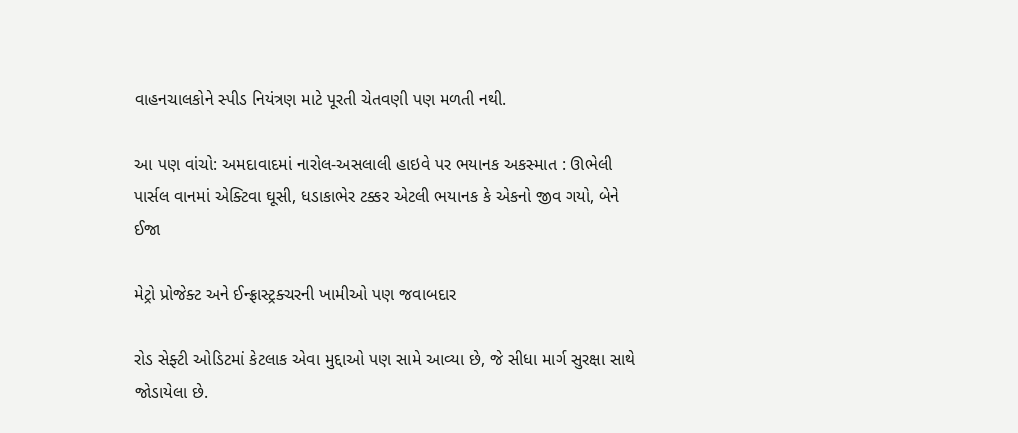વાહનચાલકોને સ્પીડ નિયંત્રણ માટે પૂરતી ચેતવણી પણ મળતી નથી.

આ પણ વાંચો: અમદાવાદમાં નારોલ-અસલાલી હાઇવે પર ભયાનક અકસ્માત : ઊભેલી પાર્સલ વાનમાં એક્ટિવા ઘૂસી, ધડાકાભેર ટક્કર એટલી ભયાનક કે એકનો જીવ ગયો, બેને ઈજા

મેટ્રો પ્રોજેક્ટ અને ઈન્ફ્રાસ્ટ્રક્ચરની ખામીઓ પણ જવાબદાર

રોડ સેફ્ટી ઓડિટમાં કેટલાક એવા મુદ્દાઓ પણ સામે આવ્યા છે, જે સીધા માર્ગ સુરક્ષા સાથે જોડાયેલા છે.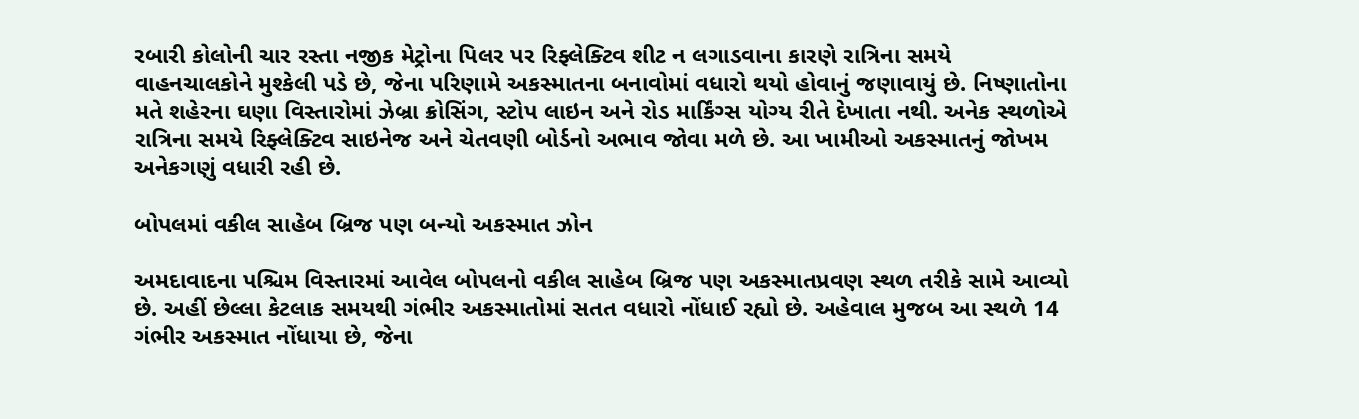રબારી કોલોની ચાર રસ્તા નજીક મેટ્રોના પિલર પર રિફ્લેક્ટિવ શીટ ન લગાડવાના કારણે રાત્રિના સમયે વાહનચાલકોને મુશ્કેલી પડે છે, જેના પરિણામે અકસ્માતના બનાવોમાં વધારો થયો હોવાનું જણાવાયું છે. નિષ્ણાતોના મતે શહેરના ઘણા વિસ્તારોમાં ઝેબ્રા ક્રોસિંગ, સ્ટોપ લાઇન અને રોડ માર્કિંગ્સ યોગ્ય રીતે દેખાતા નથી. અનેક સ્થળોએ રાત્રિના સમયે રિફ્લેક્ટિવ સાઇનેજ અને ચેતવણી બોર્ડનો અભાવ જોવા મળે છે. આ ખામીઓ અકસ્માતનું જોખમ અનેકગણું વધારી રહી છે.

બોપલમાં વકીલ સાહેબ બ્રિજ પણ બન્યો અકસ્માત ઝોન

અમદાવાદના પશ્ચિમ વિસ્તારમાં આવેલ બોપલનો વકીલ સાહેબ બ્રિજ પણ અકસ્માતપ્રવણ સ્થળ તરીકે સામે આવ્યો છે. અહીં છેલ્લા કેટલાક સમયથી ગંભીર અકસ્માતોમાં સતત વધારો નોંધાઈ રહ્યો છે. અહેવાલ મુજબ આ સ્થળે 14 ગંભીર અકસ્માત નોંધાયા છે, જેના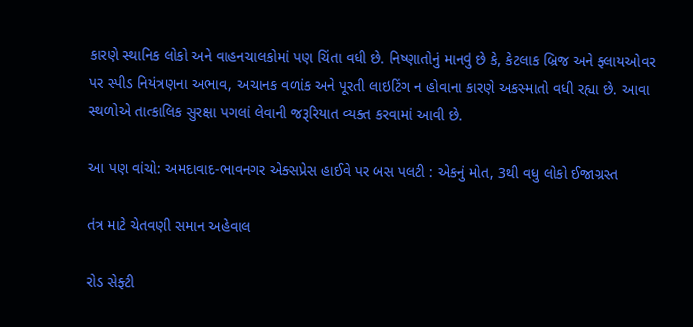કારણે સ્થાનિક લોકો અને વાહનચાલકોમાં પણ ચિંતા વધી છે. નિષ્ણાતોનું માનવું છે કે, કેટલાક બ્રિજ અને ફ્લાયઓવર પર સ્પીડ નિયંત્રણના અભાવ, અચાનક વળાંક અને પૂરતી લાઇટિંગ ન હોવાના કારણે અકસ્માતો વધી રહ્યા છે. આવા સ્થળોએ તાત્કાલિક સુરક્ષા પગલાં લેવાની જરૂરિયાત વ્યક્ત કરવામાં આવી છે.

આ પણ વાંચો: અમદાવાદ-ભાવનગર એક્સપ્રેસ હાઈવે પર બસ પલટી : એકનું મોત, 3થી વધુ લોકો ઈજાગ્રસ્ત

તંત્ર માટે ચેતવણી સમાન અહેવાલ

રોડ સેફ્ટી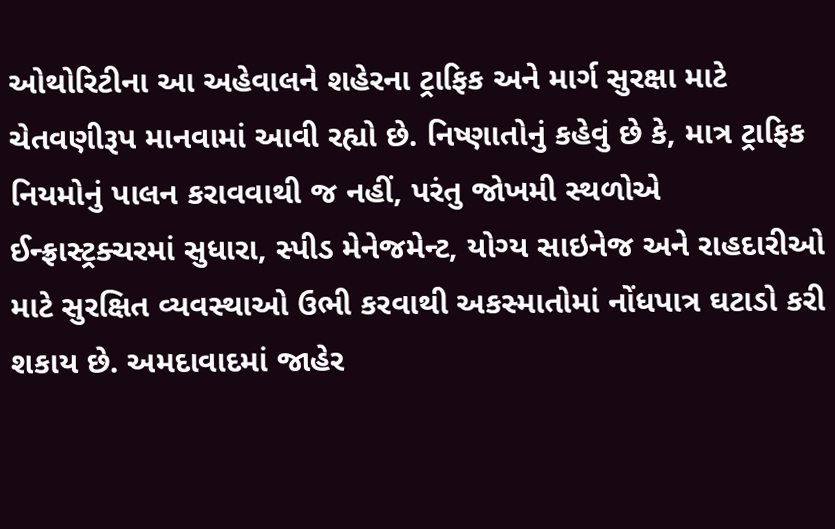ઓથોરિટીના આ અહેવાલને શહેરના ટ્રાફિક અને માર્ગ સુરક્ષા માટે ચેતવણીરૂપ માનવામાં આવી રહ્યો છે. નિષ્ણાતોનું કહેવું છે કે, માત્ર ટ્રાફિક નિયમોનું પાલન કરાવવાથી જ નહીં, પરંતુ જોખમી સ્થળોએ ઈન્ફ્રાસ્ટ્રક્ચરમાં સુધારા, સ્પીડ મેનેજમેન્ટ, યોગ્ય સાઇનેજ અને રાહદારીઓ માટે સુરક્ષિત વ્યવસ્થાઓ ઉભી કરવાથી અકસ્માતોમાં નોંધપાત્ર ઘટાડો કરી શકાય છે. અમદાવાદમાં જાહેર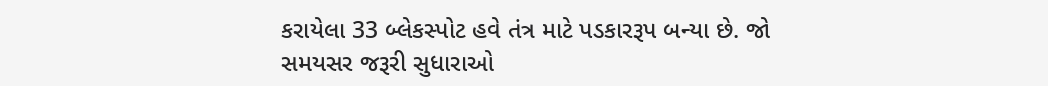કરાયેલા 33 બ્લેકસ્પોટ હવે તંત્ર માટે પડકારરૂપ બન્યા છે. જો સમયસર જરૂરી સુધારાઓ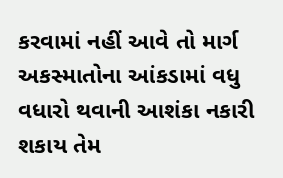કરવામાં નહીં આવે તો માર્ગ અકસ્માતોના આંકડામાં વધુ વધારો થવાની આશંકા નકારી શકાય તેમ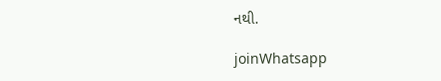નથી.

joinWhatsapp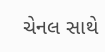ચેનલ સાથે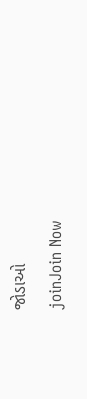જોડાઓ
joinJoin Now